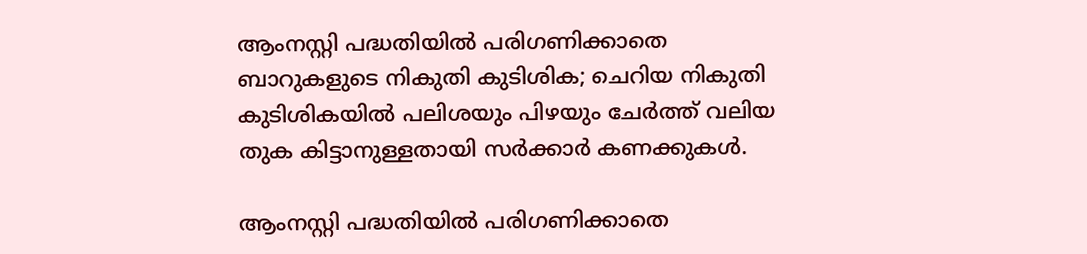ആംനസ്റ്റി പദ്ധതിയിൽ പരിഗണിക്കാതെ ബാറുകളുടെ നികുതി കുടിശിക; ചെറിയ നികുതി കുടിശികയിൽ പലിശയും പിഴയും ചേർത്ത്‌ വലിയ തുക കിട്ടാനുള്ളതായി സർക്കാർ കണക്കുകൾ.

ആംനസ്റ്റി പദ്ധതിയിൽ പരിഗണിക്കാതെ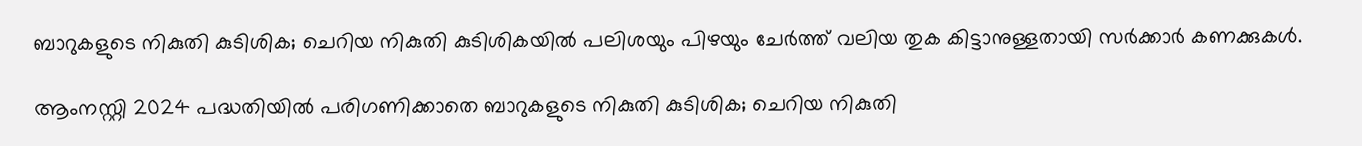ബാറുകളുടെ നികുതി കുടിശിക; ചെറിയ നികുതി കുടിശികയിൽ പലിശയും പിഴയും ചേർത്ത്‌ വലിയ തുക കിട്ടാനുള്ളതായി സർക്കാർ കണക്കുകൾ.

ആംനസ്റ്റി 2024 പദ്ധതിയിൽ പരിഗണിക്കാതെ ബാറുകളുടെ നികുതി കുടിശിക; ചെറിയ നികുതി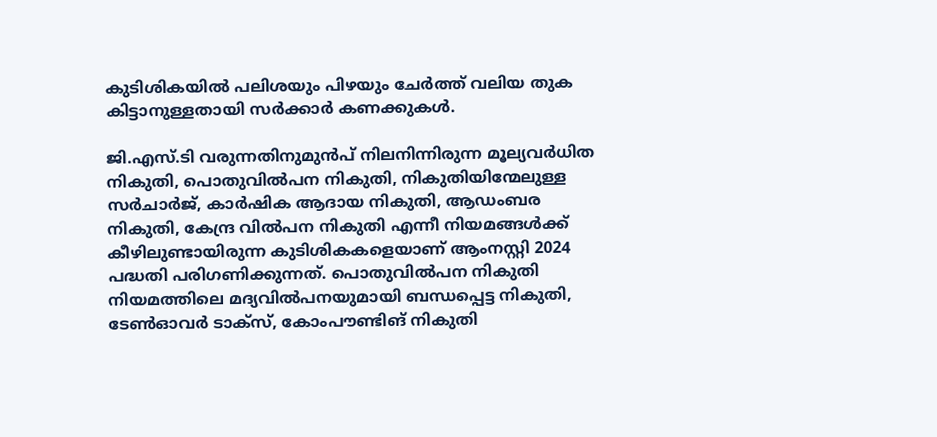കുടിശികയിൽ പലിശയും പിഴയും ചേർത്ത്‌ വലിയ തുക കിട്ടാനുള്ളതായി സർക്കാർ കണക്കുകൾ.

ജി.എസ്.ടി വരുന്നതിനുമുൻപ് നിലനിന്നിരുന്ന മൂല്യവർധിത നികുതി, പൊതുവിൽപന നികുതി, നികുതിയിന്മേലുള്ള സർചാർജ്, കാർഷിക ആദായ നികുതി, ആഡംബര നികുതി, കേന്ദ്ര വിൽപന നികുതി എന്നീ നിയമങ്ങൾക്ക് കീഴിലുണ്ടായിരുന്ന കുടിശികകളെയാണ് ആംനസ്റ്റി 2024 പദ്ധതി പരിഗണിക്കുന്നത്‌. പൊതുവിൽപന നികുതി നിയമത്തിലെ മദ്യവിൽപനയുമായി ബന്ധപ്പെട്ട നികുതി, ടേൺഓവർ ടാക്‌സ്‌, കോംപൗണ്ടിങ് നികുതി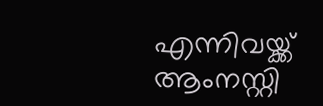എന്നിവയ്ക്ക് ആംനസ്റ്റി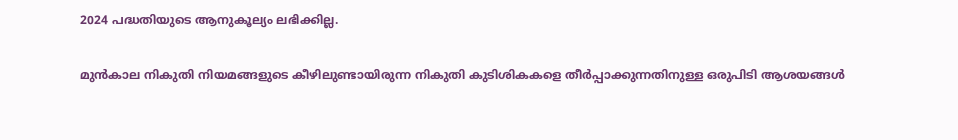2024 പദ്ധതിയുടെ ആനുകൂല്യം ലഭിക്കില്ല.

മുൻകാല നികുതി നിയമങ്ങളുടെ കീഴിലുണ്ടായിരുന്ന നികുതി കുടിശികകളെ തീർപ്പാക്കുന്നതിനുള്ള ഒരുപിടി ആശയങ്ങൾ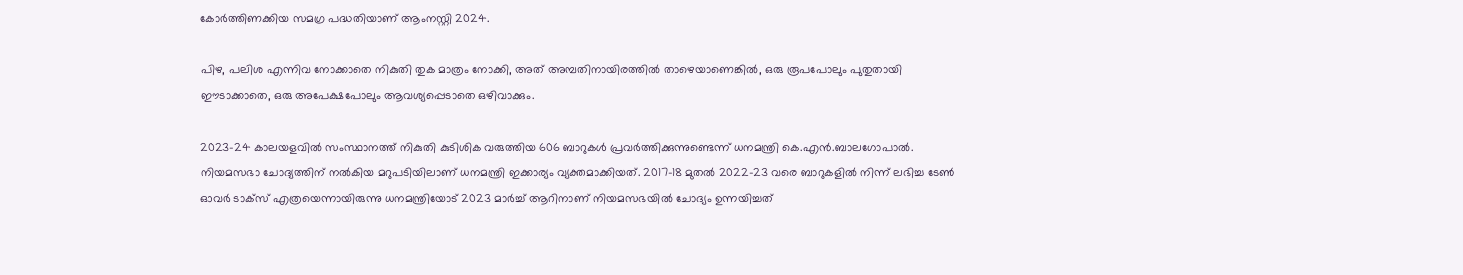കോർത്തിണക്കിയ സമഗ്ര പദ്ധതിയാണ് ആംനസ്റ്റി 2024.

പിഴ, പലിശ എന്നിവ നോക്കാതെ നികുതി തുക മാത്രം നോക്കി, അത് അമ്പതിനായിരത്തിൽ താഴെയാണെങ്കിൽ, ഒരു രൂപപോലും പുതുതായി ഈടാക്കാതെ, ഒരു അപേക്ഷപോലും ആവശ്യപ്പെടാതെ ഒഴിവാക്കും.

2023-24 കാലയളവിൽ സംസ്ഥാനത്ത് നികുതി കുടിശിക വരുത്തിയ 606 ബാറുകൾ പ്രവർത്തിക്കുന്നുണ്ടെന്ന് ധനമന്ത്രി കെ.എൻ.ബാലഗോപാൽ. നിയമസഭാ ചോദ്യത്തിന് നൽകിയ മറുപടിയിലാണ് ധനമന്ത്രി ഇക്കാര്യം വ്യക്തമാക്കിയത്. 2017-18 മുതല്‍ 2022-23 വരെ ബാറുകളില്‍ നിന്ന് ലഭിച്ച ടേണ്‍ ഓവര്‍ ടാക്‌സ് എത്രയെന്നായിരുന്നു ധനമന്ത്രിയോട് 2023 മാര്‍ച്ച് ആറിനാണ് നിയമസഭയിൽ ചോദ്യം ഉന്നയിച്ചത്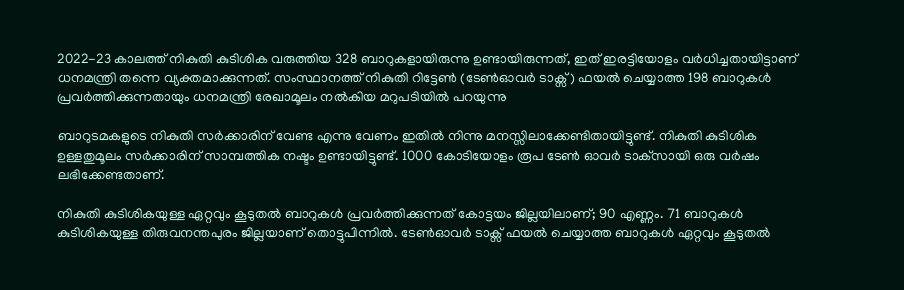2022-23 കാലത്ത് നികുതി കുടിശിക വരുത്തിയ 328 ബാറുകളായിരുന്നു ഉണ്ടായിരുന്നത്, ഇത് ഇരട്ടിയോളം വർധിച്ചതായിട്ടാണ് ധനമന്ത്രി തന്നെ വ്യക്തമാക്കുന്നത്. സംസ്ഥാനത്ത് നികുതി റിട്ടേൺ (ടേൺഓവർ ടാക്സ്) ഫയൽ ചെയ്യാത്ത 198 ബാറുകൾ പ്രവർത്തിക്കുന്നതായും ധനമന്ത്രി രേഖാമൂലം നൽകിയ മറുപടിയിൽ പറയുന്നു

ബാറുടമകളുടെ നികുതി സർക്കാരിന് വേണ്ട എന്നു വേണം ഇതിൽ നിന്നു മനസ്സിലാക്കേണ്ടിതായിട്ടുണ്ട്. നികുതി കുടിശിക ഉള്ളതുമൂലം സർക്കാരിന് സാമ്പത്തിക നഷ്ടം ഉണ്ടായിട്ടുണ്ട്. 1000 കോടിയോളം രൂപ ടേണ്‍ ഓവര്‍ ടാക്‌സായി ഒരു വര്‍ഷം ലഭിക്കേണ്ടതാണ്.

നികുതി കുടിശികയുള്ള ഏറ്റവും കൂടുതൽ ബാറുകൾ പ്രവർത്തിക്കുന്നത് കോട്ടയം ജില്ലയിലാണ്; 90 എണ്ണം. 71 ബാറുകൾ കുടിശികയുള്ള തിരുവനന്തപുരം ജില്ലയാണ് തൊട്ടുപിന്നിൽ. ടേൺഓവർ ടാക്സ് ഫയൽ ചെയ്യാത്ത ബാറുകൾ ഏറ്റവും കൂടുതൽ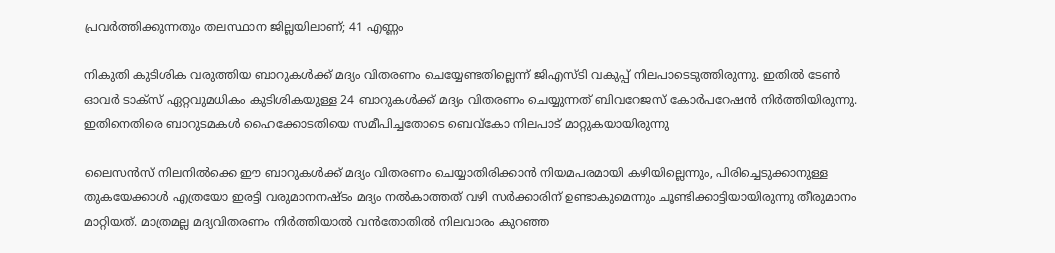പ്രവർത്തിക്കുന്നതും തലസ്ഥാന ജില്ലയിലാണ്; 41 എണ്ണം

നികുതി കുടിശിക വരുത്തിയ ബാറുകൾക്ക് മദ്യം വിതരണം ചെയ്യേണ്ടതില്ലെന്ന് ജിഎസ്ടി വകുപ്പ് നിലപാടെടുത്തിരുന്നു. ഇതിൽ ടേൺ ഓവർ ടാക്സ് ഏറ്റവുമധികം കുടിശികയുള്ള 24 ബാറുകൾക്ക് മദ്യം വിതരണം ചെയ്യുന്നത് ബിവറേജസ് കോർപറേഷൻ നിർത്തിയിരുന്നു. ഇതിനെതിരെ ബാറുടമകൾ ഹൈക്കോടതിയെ സമീപിച്ചതോടെ ബെവ്കോ നിലപാട് മാറ്റുകയായിരുന്നു

ലൈസൻസ് നിലനിൽക്കെ ഈ ബാറുകൾക്ക് മദ്യം വിതരണം ചെയ്യാതിരിക്കാൻ നിയമപരമായി കഴിയില്ലെന്നും, പിരിച്ചെടുക്കാനുള്ള തുകയേക്കാള്‍ എത്രയോ ഇരട്ടി വരുമാനനഷ്ടം മദ്യം നൽകാത്തത് വഴി സര്‍ക്കാരിന് ഉണ്ടാകുമെന്നും ചൂണ്ടിക്കാട്ടിയായിരുന്നു തീരുമാനം മാറ്റിയത്. മാത്രമല്ല മദ്യവിതരണം നിര്‍ത്തിയാൽ വൻതോതിൽ നിലവാരം കുറഞ്ഞ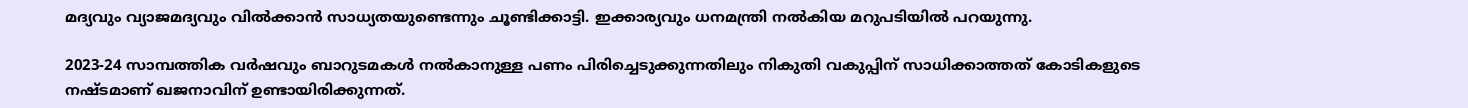മദ്യവും വ്യാജമദ്യവും വിൽക്കാൻ സാധ്യതയുണ്ടെന്നും ചൂണ്ടിക്കാട്ടി. ഇക്കാര്യവും ധനമന്ത്രി നൽകിയ മറുപടിയിൽ പറയുന്നു.

2023-24 സാമ്പത്തിക വർഷവും ബാറുടമകൾ നൽകാനുള്ള പണം പിരിച്ചെടുക്കുന്നതിലും നികുതി വകുപ്പിന് സാധിക്കാത്തത് കോടികളുടെ നഷ്ടമാണ് ഖജനാവിന് ഉണ്ടായിരിക്കുന്നത്.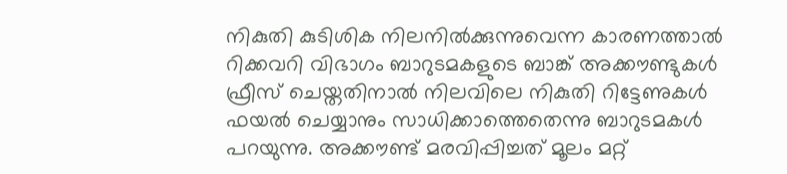നികുതി കുടിശിക നിലനിൽക്കുന്നുവെന്ന കാരണത്താൽ റിക്കവറി വിഭാഗം ബാറുടമകളുടെ ബാങ്ക് അക്കൗണ്ടുകൾ ഫ്രീസ് ചെയ്തതിനാൽ നിലവിലെ നികുതി റിട്ടേണുകൾ ഫയൽ ചെയ്യാനും സാധിക്കാത്തെതെന്നു ബാറുടമകൾ പറയുന്നു. അക്കൗണ്ട് മരവിപ്പിച്ചത് മൂലം മറ്റ്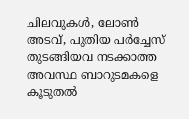ചിലവുകൾ, ലോൺ അടവ്, പുതിയ പർച്ചേസ് തുടങ്ങിയവ നടക്കാത്ത അവസ്ഥ ബാറുടമകളെ കൂടുതൽ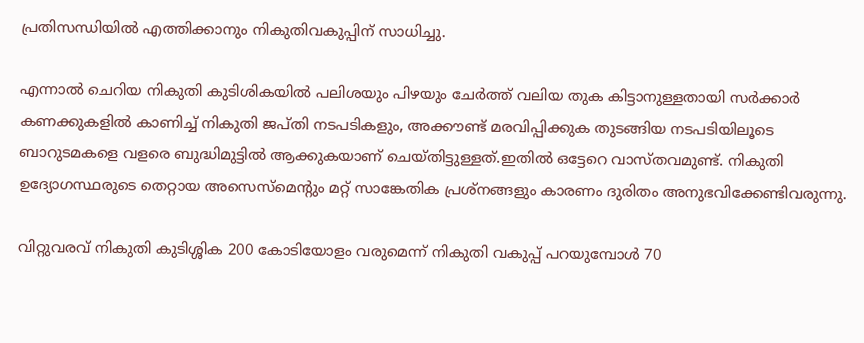പ്രതിസന്ധിയിൽ എത്തിക്കാനും നികുതിവകുപ്പിന് സാധിച്ചു.

എന്നാൽ ചെറിയ നികുതി കുടിശികയിൽ പലിശയും പിഴയും ചേർത്ത്‌ വലിയ തുക കിട്ടാനുള്ളതായി സർക്കാർ കണക്കുകളിൽ കാണിച്ച് നികുതി ജപ്തി നടപടികളും, അക്കൗണ്ട് മരവിപ്പിക്കുക തുടങ്ങിയ നടപടിയിലൂടെ ബാറുടമകളെ വളരെ ബുദ്ധിമുട്ടിൽ ആക്കുകയാണ് ചെയ്തിട്ടുള്ളത്.ഇതിൽ ഒട്ടേറെ വാസ്‌തവമുണ്ട്‌. നികുതി ഉദ്യോഗസ്ഥരുടെ തെറ്റായ അസെസ്‌മെന്റും മറ്റ്‌ സാങ്കേതിക പ്രശ്‌നങ്ങളും കാരണം ദുരിതം അനുഭവിക്കേണ്ടിവരുന്നു.

വിറ്റുവരവ് നികുതി കുടിശ്ശിക 200 കോടിയോളം വരുമെന്ന് നികുതി വകുപ്പ് പറയുമ്പോൾ 70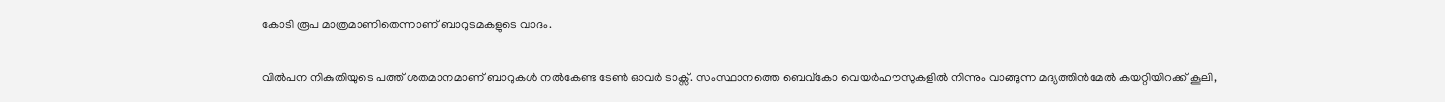കോടി രൂപ മാത്രമാണിതെന്നാണ് ബാറുടമകളുടെ വാദം.

വില്‍പന നികുതിയുടെ പത്ത് ശതമാനമാണ് ബാറുകള്‍ നല്‍കേണ്ട ടേണ്‍ ഓവര്‍ ടാക്സ്. സംസ്ഥാനത്തെ ബെവ്‌കോ വെയര്‍ഹൗസുകളില്‍ നിന്നും വാങ്ങുന്ന മദ്യത്തിന്‍മേല്‍ കയറ്റിയിറക്ക് കൂലി,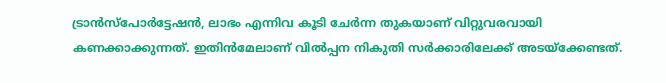ട്രാന്‍സ്‌പോര്‍ട്ടേഷന്‍, ലാഭം എന്നിവ കൂടി ചേര്‍ന്ന തുകയാണ് വിറ്റുവരവായി കണക്കാക്കുന്നത്. ഇതിന്‍മേലാണ് വില്‍പ്പന നികുതി സര്‍ക്കാരിലേക്ക് അടയ്‌ക്കേണ്ടത്.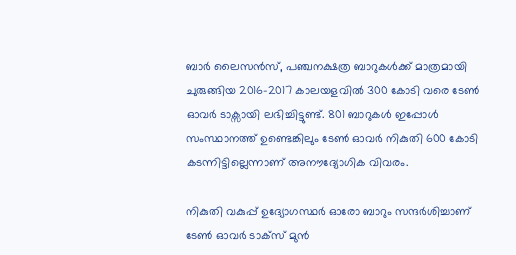ബാര്‍ ലൈസന്‍സ്, പഞ്ചനക്ഷത്ര ബാറുകള്‍ക്ക് മാത്രമായി ചുരുങ്ങിയ 2016-2017 കാലയളവില്‍ 300 കോടി വരെ ടേണ്‍ ഓവര്‍ ടാക്സായി ലഭിച്ചിട്ടുണ്ട്. 801 ബാറുകള്‍ ഇപ്പോള്‍ സംസ്ഥാനത്ത് ഉണ്ടെങ്കിലും ടേണ്‍ ഓവര്‍ നികുതി 600 കോടി കടന്നിട്ടില്ലെന്നാണ് അനൗദ്യോഗിക വിവരം.

നികുതി വകുപ്പ് ഉദ്യോഗസ്ഥര്‍ ഓരോ ബാറും സന്ദര്‍ശിച്ചാണ് ടേണ്‍ ഓവര്‍ ടാക്സ് മുൻ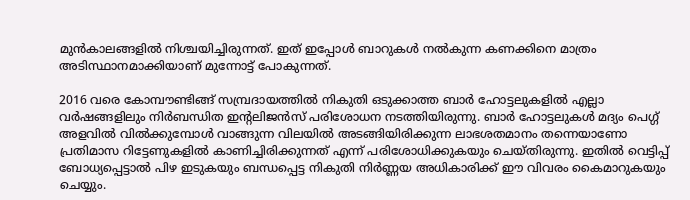മുൻകാലങ്ങളിൽ നിശ്ചയിച്ചിരുന്നത്. ഇത് ഇപ്പോള്‍ ബാറുകള്‍ നല്‍കുന്ന കണക്കിനെ മാത്രം അടിസ്ഥാനമാക്കിയാണ് മുന്നോട്ട് പോകുന്നത്.

2016 വരെ കോമ്പൗണ്ടിങ്ങ് സമ്പ്രദായത്തില്‍ നികുതി ഒടുക്കാത്ത ബാര്‍ ഹോട്ടലുകളില്‍ എല്ലാ വര്‍ഷങ്ങളിലും നിര്‍ബന്ധിത ഇന്റലിജന്‍സ് പരിശോധന നടത്തിയിരുന്നു. ബാര്‍ ഹോട്ടലുകള്‍ മദ്യം പെഗ്ഗ് അളവില്‍ വില്‍ക്കുമ്പോള്‍ വാങ്ങുന്ന വിലയില്‍ അടങ്ങിയിരിക്കുന്ന ലാഭശതമാനം തന്നെയാണോ പ്രതിമാസ റിട്ടേണുകളില്‍ കാണിച്ചിരിക്കുന്നത് എന്ന് പരിശോധിക്കുകയും ചെയ്തിരുന്നു. ഇതില്‍ വെട്ടിപ്പ് ബോധ്യപ്പെട്ടാല്‍ പിഴ ഇടുകയും ബന്ധപ്പെട്ട നികുതി നിര്‍ണ്ണയ അധികാരിക്ക് ഈ വിവരം കൈമാറുകയും ചെയ്യും.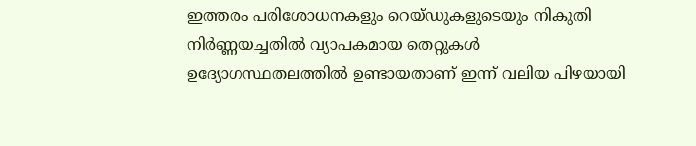ഇത്തരം പരിശോധനകളും റെയ്ഡുകളുടെയും നികുതി നിർണ്ണയച്ചതിൽ വ്യാപകമായ തെറ്റുകൾ ഉദ്യോഗസ്ഥതലത്തിൽ ഉണ്ടായതാണ് ഇന്ന് വലിയ പിഴയായി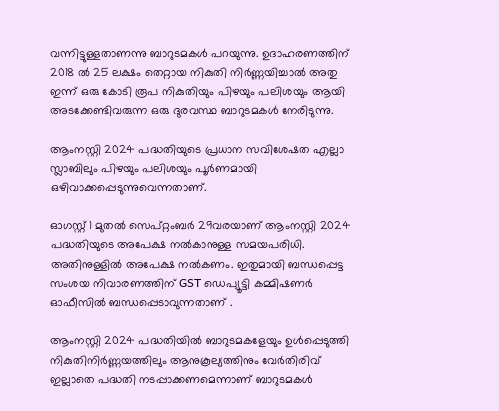വന്നിട്ടുള്ളതാണന്നു ബാറുടമകൾ പറയുന്നു. ഉദാഹരണത്തിന് 2018 ൽ 25 ലക്ഷം തെറ്റായ നികുതി നിർണ്ണയിച്ചാൽ അതു ഇന്ന് ഒരു കോടി രൂപ നികുതിയും പിഴയും പലിശയും ആയി അടക്കേണ്ടിവരുന്ന ഒരു ദുരവസ്ഥ ബാറുടമകൾ നേരിടുന്നു.

ആംനസ്റ്റി 2024 പദ്ധതിയുടെ പ്രധാന സവിശേഷത എല്ലാ സ്ലാബിലും പിഴയും പലിശയും പൂർണമായി ഒഴിവാക്കപ്പെടുന്നുവെന്നതാണ്‌.

ഓഗസ്റ്റ് 1 മുതൽ സെപ്റ്റംബർ 29വരയാണ് ആംനസ്റ്റി 2024 പദ്ധതിയുടെ അപേക്ഷ നൽകാനുള്ള സമയപരിധി. അതിനുള്ളിൽ അപേക്ഷ നൽകണം. ഇതുമായി ബന്ധപ്പെട്ട സംശയ നിവാരണത്തിന് GST ഡെപ്യൂട്ടി കമ്മിഷണർ ഓഫീസിൽ ബന്ധപ്പെടാവുന്നതാണ് .

ആംനസ്റ്റി 2024 പദ്ധതിയിൽ ബാറുടമകളേയും ഉൾപ്പെടുത്തി നികുതിനിർണ്ണയത്തിലും ആനുകൂല്യത്തിനും വേർതിരിവ് ഇല്ലാതെ പദ്ധതി നടപ്പാക്കണമെന്നാണ് ബാറുടമകൾ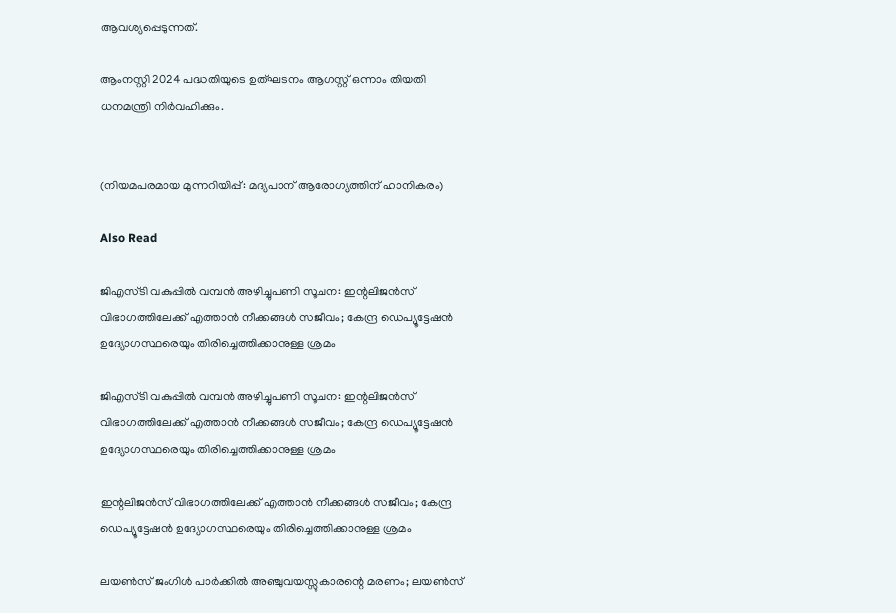ആവശ്യപ്പെടുന്നത്.

ആംനസ്റ്റി 2024 പദ്ധതിയുടെ ഉത്ഘടനം ആഗസ്റ്റ് ഒന്നാം തിയതി ധനമന്ത്രി നിർവഹിക്കും.


(നിയമപരമായ മുന്നറിയിപ്പ്: മദ്യപാന് ആരോഗ്യത്തിന് ഹാനികരം)

Also Read

ജിഎസ്‌ടി വകുപ്പിൽ വമ്പൻ അഴിച്ചുപണി സൂചന: ഇന്റലിജൻസ് വിഭാഗത്തിലേക്ക് എത്താൻ നീക്കങ്ങൾ സജീവം; കേന്ദ്ര ഡെപ്യൂട്ടേഷൻ ഉദ്യോഗസ്ഥരെയും തിരിച്ചെത്തിക്കാനുള്ള ശ്രമം

ജിഎസ്‌ടി വകുപ്പിൽ വമ്പൻ അഴിച്ചുപണി സൂചന: ഇന്റലിജൻസ് വിഭാഗത്തിലേക്ക് എത്താൻ നീക്കങ്ങൾ സജീവം; കേന്ദ്ര ഡെപ്യൂട്ടേഷൻ ഉദ്യോഗസ്ഥരെയും തിരിച്ചെത്തിക്കാനുള്ള ശ്രമം

ഇന്റലിജൻസ് വിഭാഗത്തിലേക്ക് എത്താൻ നീക്കങ്ങൾ സജീവം; കേന്ദ്ര ഡെപ്യൂട്ടേഷൻ ഉദ്യോഗസ്ഥരെയും തിരിച്ചെത്തിക്കാനുള്ള ശ്രമം

ലയൺസ് ജംഗിൾ പാർക്കിൽ അഞ്ചുവയസ്സുകാരന്റെ മരണം; ലയൺസ്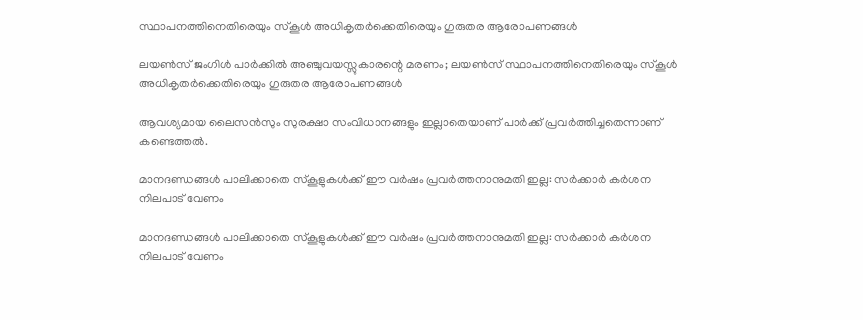സ്ഥാപനത്തിനെതിരെയും സ്കൂൾ അധികൃതർക്കെതിരെയും ഗുരുതര ആരോപണങ്ങൾ

ലയൺസ് ജംഗിൾ പാർക്കിൽ അഞ്ചുവയസ്സുകാരന്റെ മരണം; ലയൺസ് സ്ഥാപനത്തിനെതിരെയും സ്കൂൾ അധികൃതർക്കെതിരെയും ഗുരുതര ആരോപണങ്ങൾ

ആവശ്യമായ ലൈസൻസും സുരക്ഷാ സംവിധാനങ്ങളും ഇല്ലാതെയാണ് പാർക്ക് പ്രവർത്തിച്ചതെന്നാണ് കണ്ടെത്തൽ.

മാനദണ്ഡങ്ങൾ പാലിക്കാതെ സ്‌കൂളുകൾക്ക് ഈ വർഷം പ്രവർത്തനാനുമതി ഇല്ല: സർക്കാർ കർശന നിലപാട് വേണം

മാനദണ്ഡങ്ങൾ പാലിക്കാതെ സ്‌കൂളുകൾക്ക് ഈ വർഷം പ്രവർത്തനാനുമതി ഇല്ല: സർക്കാർ കർശന നിലപാട് വേണം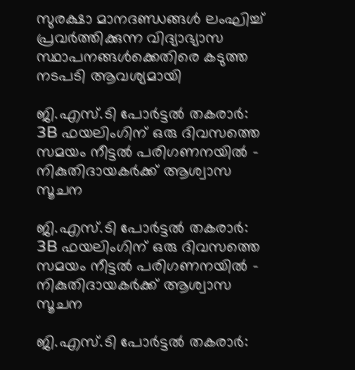സുരക്ഷാ മാനദണ്ഡങ്ങൾ ലംഘിച്ച് പ്രവർത്തിക്കുന്ന വിദ്യാഭ്യാസ സ്ഥാപനങ്ങൾക്കെതിരെ കടുത്ത നടപടി ആവശ്യമായി

ജി.എസ്.ടി പോർട്ടൽ തകരാർ: 3B ഫയലിംഗിന് ഒരു ദിവസത്തെ സമയം നീട്ടൽ പരിഗണനയിൽ – നികുതിദായകർക്ക് ആശ്വാസ സൂചന

ജി.എസ്.ടി പോർട്ടൽ തകരാർ: 3B ഫയലിംഗിന് ഒരു ദിവസത്തെ സമയം നീട്ടൽ പരിഗണനയിൽ – നികുതിദായകർക്ക് ആശ്വാസ സൂചന

ജി.എസ്.ടി പോർട്ടൽ തകരാർ: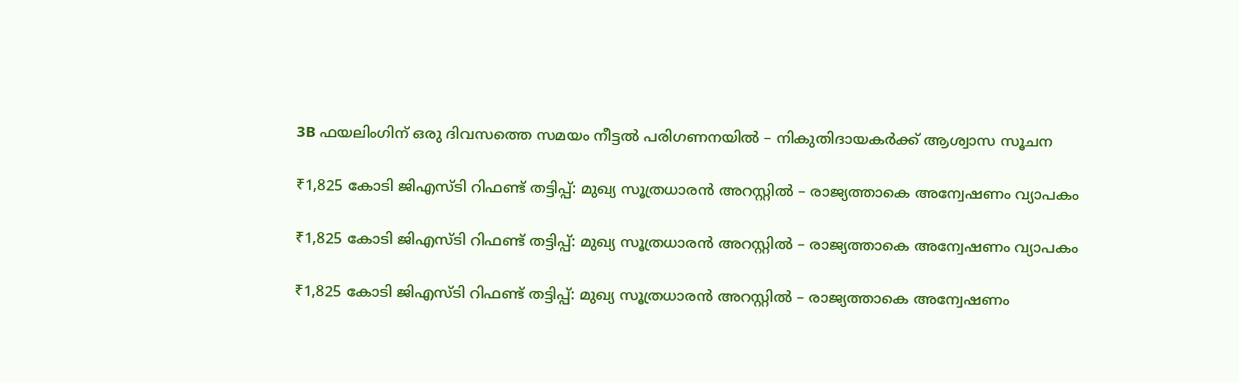3B ഫയലിംഗിന് ഒരു ദിവസത്തെ സമയം നീട്ടൽ പരിഗണനയിൽ – നികുതിദായകർക്ക് ആശ്വാസ സൂചന

₹1,825 കോടി ജിഎസ്ടി റിഫണ്ട് തട്ടിപ്പ്: മുഖ്യ സൂത്രധാരൻ അറസ്റ്റിൽ – രാജ്യത്താകെ അന്വേഷണം വ്യാപകം

₹1,825 കോടി ജിഎസ്ടി റിഫണ്ട് തട്ടിപ്പ്: മുഖ്യ സൂത്രധാരൻ അറസ്റ്റിൽ – രാജ്യത്താകെ അന്വേഷണം വ്യാപകം

₹1,825 കോടി ജിഎസ്ടി റിഫണ്ട് തട്ടിപ്പ്: മുഖ്യ സൂത്രധാരൻ അറസ്റ്റിൽ – രാജ്യത്താകെ അന്വേഷണം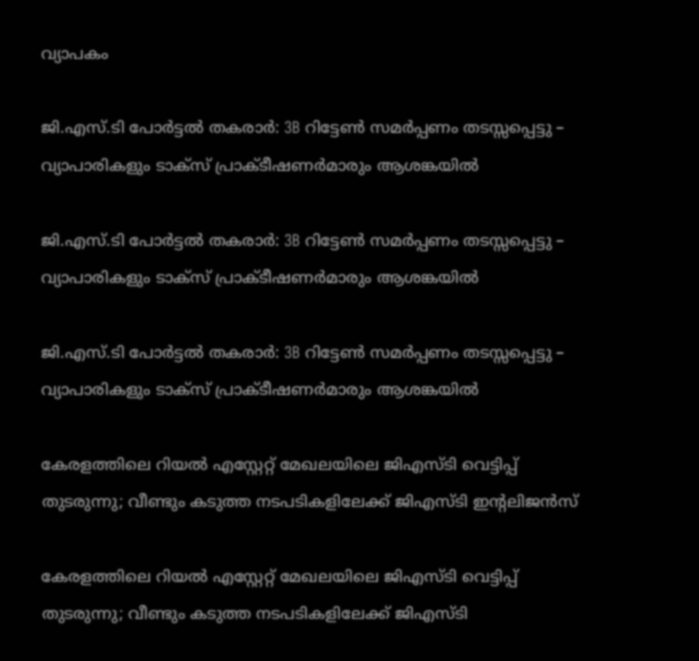വ്യാപകം

ജി.എസ്.ടി പോർട്ടൽ തകരാർ: 3B റിട്ടേൺ സമർപ്പണം തടസ്സപ്പെട്ടു – വ്യാപാരികളും ടാക്സ് പ്രാക്ടീഷണർമാരും ആശങ്കയിൽ

ജി.എസ്.ടി പോർട്ടൽ തകരാർ: 3B റിട്ടേൺ സമർപ്പണം തടസ്സപ്പെട്ടു – വ്യാപാരികളും ടാക്സ് പ്രാക്ടീഷണർമാരും ആശങ്കയിൽ

ജി.എസ്.ടി പോർട്ടൽ തകരാർ: 3B റിട്ടേൺ സമർപ്പണം തടസ്സപ്പെട്ടു – വ്യാപാരികളും ടാക്സ് പ്രാക്ടീഷണർമാരും ആശങ്കയിൽ

കേരളത്തിലെ റിയൽ എസ്റ്റേറ്റ് മേഖലയിലെ ജിഎസ്ടി വെട്ടിപ്പ് തുടരുന്നു; വീണ്ടും കടുത്ത നടപടികളിലേക്ക് ജിഎസ്ടി ഇൻ്റലിജൻസ്

കേരളത്തിലെ റിയൽ എസ്റ്റേറ്റ് മേഖലയിലെ ജിഎസ്ടി വെട്ടിപ്പ് തുടരുന്നു; വീണ്ടും കടുത്ത നടപടികളിലേക്ക് ജിഎസ്ടി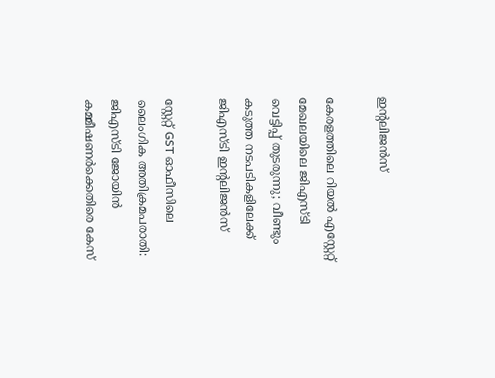ഇൻ്റലിജൻസ്

കേരളത്തിലെ റിയൽ എസ്റ്റേറ്റ് മേഖലയിലെ ജിഎസ്ടി വെട്ടിപ്പ് തുടരുന്നു; വീണ്ടും കടുത്ത നടപടികളിലേക്ക് ജിഎസ്ടി ഇൻ്റലിജൻസ്

സ്റ്റേറ്റ് GST ഓഫീസിലെ ലൈംഗിക അതിക്രമപരാതി: ജിഎസ്ടി ജോയിൻ കമ്മീഷണർക്കെതിരെ കേസ്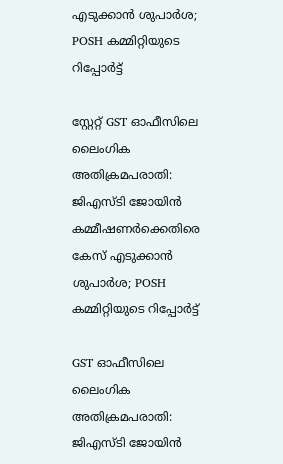എടുക്കാൻ ശുപാർശ; POSH കമ്മിറ്റിയുടെ റിപ്പോർട്ട്

സ്റ്റേറ്റ് GST ഓഫീസിലെ ലൈംഗിക അതിക്രമപരാതി: ജിഎസ്ടി ജോയിൻ കമ്മീഷണർക്കെതിരെ കേസ് എടുക്കാൻ ശുപാർശ; POSH കമ്മിറ്റിയുടെ റിപ്പോർട്ട്

GST ഓഫീസിലെ ലൈംഗിക അതിക്രമപരാതി: ജിഎസ്ടി ജോയിൻ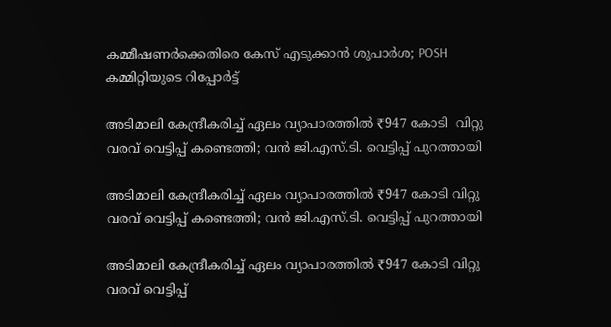കമ്മീഷണർക്കെതിരെ കേസ് എടുക്കാൻ ശുപാർശ; POSH കമ്മിറ്റിയുടെ റിപ്പോർട്ട്

അടിമാലി കേന്ദ്രീകരിച്ച് ഏലം വ്യാപാരത്തിൽ ₹947 കോടി  വിറ്റു വരവ് വെട്ടിപ്പ് കണ്ടെത്തി; വൻ ജി.എസ്.ടി. വെട്ടിപ്പ് പുറത്തായി

അടിമാലി കേന്ദ്രീകരിച്ച് ഏലം വ്യാപാരത്തിൽ ₹947 കോടി വിറ്റു വരവ് വെട്ടിപ്പ് കണ്ടെത്തി; വൻ ജി.എസ്.ടി. വെട്ടിപ്പ് പുറത്തായി

അടിമാലി കേന്ദ്രീകരിച്ച് ഏലം വ്യാപാരത്തിൽ ₹947 കോടി വിറ്റു വരവ് വെട്ടിപ്പ്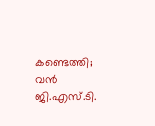കണ്ടെത്തി; വൻ ജി.എസ്.ടി.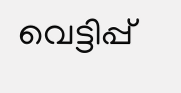വെട്ടിപ്പ്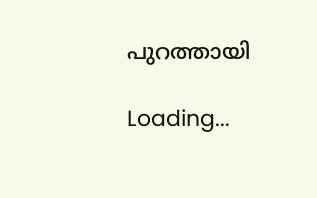പുറത്തായി

Loading...